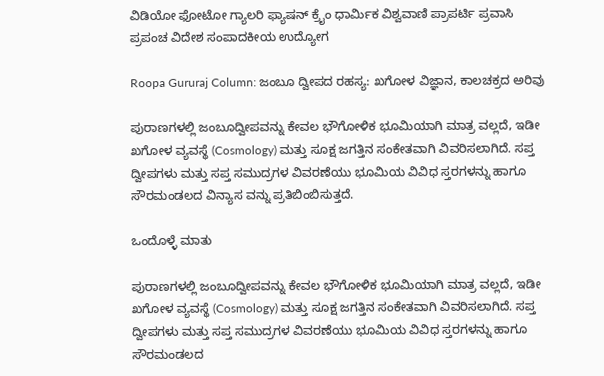ವಿಡಿಯೋ ಫೋಟೋ ಗ್ಯಾಲರಿ ಫ್ಯಾಷನ್ ಕ್ರೈಂ ಧಾರ್ಮಿಕ ವಿಶ್ವವಾಣಿ ಪ್ರಾಪರ್ಟಿ ಪ್ರವಾಸಿ ಪ್ರಪಂಚ ವಿದೇಶ ಸಂಪಾದಕೀಯ ಉದ್ಯೋಗ

Roopa Gururaj Column: ಜಂಬೂ ದ್ವೀಪದ ರಹಸ್ಯ: ಖಗೋಳ ವಿಜ್ಞಾನ, ಕಾಲಚಕ್ರದ ಅರಿವು

ಪುರಾಣಗಳಲ್ಲಿ ಜಂಬೂದ್ವೀಪವನ್ನು ಕೇವಲ ಭೌಗೋಳಿಕ ಭೂಮಿಯಾಗಿ ಮಾತ್ರ ವಲ್ಲದೆ, ಇಡೀ ಖಗೋಳ ವ್ಯವಸ್ಥೆ (Cosmology) ಮತ್ತು ಸೂಕ್ಷ ಜಗತ್ತಿನ ಸಂಕೇತವಾಗಿ ವಿವರಿಸಲಾಗಿದೆ. ಸಪ್ತ ದ್ವೀಪಗಳು ಮತ್ತು ಸಪ್ತ ಸಮುದ್ರಗಳ ವಿವರಣೆಯು ಭೂಮಿಯ ವಿವಿಧ ಸ್ತರಗಳನ್ನು ಹಾಗೂ ಸೌರಮಂಡಲದ ವಿನ್ಯಾಸ ವನ್ನು ಪ್ರತಿಬಿಂಬಿಸುತ್ತದೆ.

ಒಂದೊಳ್ಳೆ ಮಾತು

ಪುರಾಣಗಳಲ್ಲಿ ಜಂಬೂದ್ವೀಪವನ್ನು ಕೇವಲ ಭೌಗೋಳಿಕ ಭೂಮಿಯಾಗಿ ಮಾತ್ರ ವಲ್ಲದೆ, ಇಡೀ ಖಗೋಳ ವ್ಯವಸ್ಥೆ (Cosmology) ಮತ್ತು ಸೂಕ್ಷ ಜಗತ್ತಿನ ಸಂಕೇತವಾಗಿ ವಿವರಿಸಲಾಗಿದೆ. ಸಪ್ತ ದ್ವೀಪಗಳು ಮತ್ತು ಸಪ್ತ ಸಮುದ್ರಗಳ ವಿವರಣೆಯು ಭೂಮಿಯ ವಿವಿಧ ಸ್ತರಗಳನ್ನು ಹಾಗೂ ಸೌರಮಂಡಲದ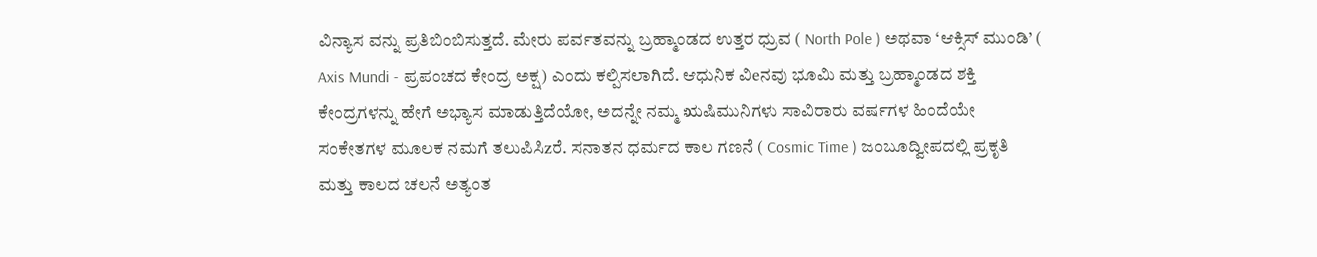ವಿನ್ಯಾಸ ವನ್ನು ಪ್ರತಿಬಿಂಬಿಸುತ್ತದೆ. ಮೇರು ಪರ್ವತವನ್ನು ಬ್ರಹ್ಮಾಂಡದ ಉತ್ತರ ಧ್ರುವ ( North Pole ) ಅಥವಾ ‘ಆಕ್ಸಿಸ್ ಮುಂಡಿ’ ( Axis Mundi - ಪ್ರಪಂಚದ ಕೇಂದ್ರ ಅಕ್ಷ) ಎಂದು ಕಲ್ಪಿಸಲಾಗಿದೆ. ಆಧುನಿಕ ವಿeನವು ಭೂಮಿ ಮತ್ತು ಬ್ರಹ್ಮಾಂಡದ ಶಕ್ತಿ ಕೇಂದ್ರಗಳನ್ನು ಹೇಗೆ ಅಭ್ಯಾಸ ಮಾಡುತ್ತಿದೆಯೋ, ಅದನ್ನೇ ನಮ್ಮ ಋಷಿಮುನಿಗಳು ಸಾವಿರಾರು ವರ್ಷಗಳ ಹಿಂದೆಯೇ ಸಂಕೇತಗಳ ಮೂಲಕ ನಮಗೆ ತಲುಪಿಸಿzರೆ. ಸನಾತನ ಧರ್ಮದ ಕಾಲ ಗಣನೆ ( Cosmic Time ) ಜಂಬೂದ್ವೀಪದಲ್ಲಿ ಪ್ರಕೃತಿ ಮತ್ತು ಕಾಲದ ಚಲನೆ ಅತ್ಯಂತ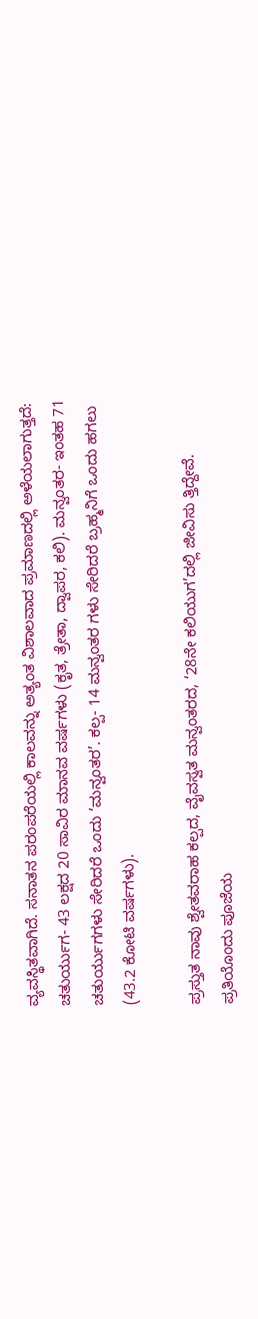ವ್ಯವಸ್ಥಿತವಾಗಿದೆ. ಸನಾತನ ಪರಂಪರೆಯಲ್ಲಿ ಕಾಲವನ್ನು ಅತ್ಯಂತ ವಿಶಾಲವಾದ ಪ್ರಮಾಣದಲ್ಲಿ ಅಳೆಯಲಾಗುತ್ತದೆ: ಚತುರ್ಯುಗ- 43 ಲಕ್ಷದ 20 ಸಾವಿರ ಮಾನವ ವರ್ಷಗಳು (ಕೃತ, ತ್ರೇತಾ, ದ್ವಾಪರ, ಕಲಿ). ಮನ್ವಂತರ- ಇಂತಹ 71 ಚತುರ್ಯುಗಗಳು ಸೇರಿದರೆ ಒಂದು ‘ಮನ್ವಂತರ’. ಕಲ್ಪ- 14 ಮನ್ವಂತರ ಗಳು ಸೇರಿದರೆ ಬ್ರಹ್ಮನಿಗೆ ಒಂದು ಹಗಲು (43.2 ಕೋಟಿ ವರ್ಷಗಳು).

ಪ್ರಸ್ತುತ ನಾವು ಶ್ವೇತವರಾಹ ಕಲ್ಪದ, ವೈವಸ್ವತ ಮನ್ವಂತರದ, ‘28ನೇ ಕಲಿಯುಗ’ದಲ್ಲಿ ಜೀವಿಸು ತ್ತಿದ್ದೇವೆ. ಪ್ರತಿಯೊಂದು ಪೂಜೆಯ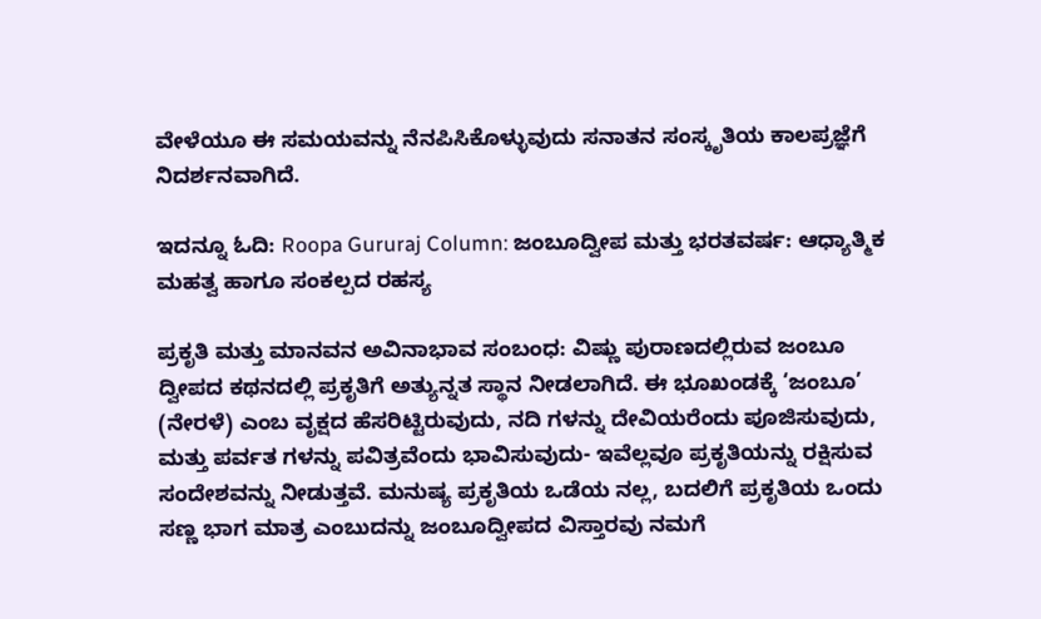ವೇಳೆಯೂ ಈ ಸಮಯವನ್ನು ನೆನಪಿಸಿಕೊಳ್ಳುವುದು ಸನಾತನ ಸಂಸ್ಕೃತಿಯ ಕಾಲಪ್ರಜ್ಞೆಗೆ ನಿದರ್ಶನವಾಗಿದೆ.

ಇದನ್ನೂ ಓದಿ: Roopa Gururaj Column: ಜಂಬೂದ್ವೀಪ ಮತ್ತು ಭರತವರ್ಷ: ಆಧ್ಯಾತ್ಮಿಕ ಮಹತ್ವ ಹಾಗೂ ಸಂಕಲ್ಪದ ರಹಸ್ಯ

ಪ್ರಕೃತಿ ಮತ್ತು ಮಾನವನ ಅವಿನಾಭಾವ ಸಂಬಂಧ: ವಿಷ್ಣು ಪುರಾಣದಲ್ಲಿರುವ ಜಂಬೂ ದ್ವೀಪದ ಕಥನದಲ್ಲಿ ಪ್ರಕೃತಿಗೆ ಅತ್ಯುನ್ನತ ಸ್ಥಾನ ನೀಡಲಾಗಿದೆ. ಈ ಭೂಖಂಡಕ್ಕೆ ‘ಜಂಬೂ’ (ನೇರಳೆ) ಎಂಬ ವೃಕ್ಷದ ಹೆಸರಿಟ್ಟಿರುವುದು, ನದಿ ಗಳನ್ನು ದೇವಿಯರೆಂದು ಪೂಜಿಸುವುದು, ಮತ್ತು ಪರ್ವತ ಗಳನ್ನು ಪವಿತ್ರವೆಂದು ಭಾವಿಸುವುದು- ಇವೆಲ್ಲವೂ ಪ್ರಕೃತಿಯನ್ನು ರಕ್ಷಿಸುವ ಸಂದೇಶವನ್ನು ನೀಡುತ್ತವೆ. ಮನುಷ್ಯ ಪ್ರಕೃತಿಯ ಒಡೆಯ ನಲ್ಲ, ಬದಲಿಗೆ ಪ್ರಕೃತಿಯ ಒಂದು ಸಣ್ಣ ಭಾಗ ಮಾತ್ರ ಎಂಬುದನ್ನು ಜಂಬೂದ್ವೀಪದ ವಿಸ್ತಾರವು ನಮಗೆ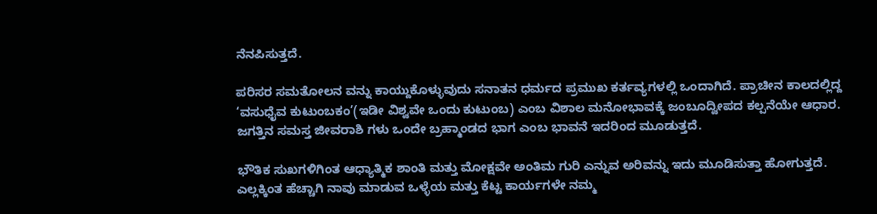ನೆನಪಿಸುತ್ತದೆ.

ಪರಿಸರ ಸಮತೋಲನ ವನ್ನು ಕಾಯ್ದುಕೊಳ್ಳುವುದು ಸನಾತನ ಧರ್ಮದ ಪ್ರಮುಖ ಕರ್ತವ್ಯಗಳಲ್ಲಿ ಒಂದಾಗಿದೆ. ಪ್ರಾಚೀನ ಕಾಲದಲ್ಲಿದ್ದ ‘ವಸುಧೈವ ಕುಟುಂಬಕಂ’(ಇಡೀ ವಿಶ್ವವೇ ಒಂದು ಕುಟುಂಬ) ಎಂಬ ವಿಶಾಲ ಮನೋಭಾವಕ್ಕೆ ಜಂಬೂದ್ವೀಪದ ಕಲ್ಪನೆಯೇ ಆಧಾರ. ಜಗತ್ತಿನ ಸಮಸ್ತ ಜೀವರಾಶಿ ಗಳು ಒಂದೇ ಬ್ರಹ್ಮಾಂಡದ ಭಾಗ ಎಂಬ ಭಾವನೆ ಇದರಿಂದ ಮೂಡುತ್ತದೆ.

ಭೌತಿಕ ಸುಖಗಳಿಗಿಂತ ಆಧ್ಯಾತ್ಮಿಕ ಶಾಂತಿ ಮತ್ತು ಮೋಕ್ಷವೇ ಅಂತಿಮ ಗುರಿ ಎನ್ನುವ ಅರಿವನ್ನು ಇದು ಮೂಡಿಸುತ್ತಾ ಹೋಗುತ್ತದೆ. ಎಲ್ಲಕ್ಕಿಂತ ಹೆಚ್ಚಾಗಿ ನಾವು ಮಾಡುವ ಒಳ್ಳೆಯ ಮತ್ತು ಕೆಟ್ಟ ಕಾರ್ಯಗಳೇ ನಮ್ಮ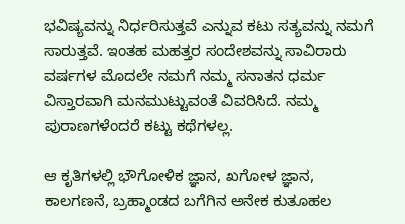ಭವಿಷ್ಯವನ್ನು ನಿರ್ಧರಿಸುತ್ತವೆ ಎನ್ನುವ ಕಟು ಸತ್ಯವನ್ನು ನಮಗೆ ಸಾರುತ್ತವೆ. ಇಂತಹ ಮಹತ್ತರ ಸಂದೇಶವನ್ನು ಸಾವಿರಾರು ವರ್ಷಗಳ ಮೊದಲೇ ನಮಗೆ ನಮ್ಮ ಸನಾತನ ಧರ್ಮ ವಿಸ್ತಾರವಾಗಿ ಮನಮುಟ್ಟುವಂತೆ ವಿವರಿಸಿದೆ. ನಮ್ಮ ಪುರಾಣಗಳೆಂದರೆ ಕಟ್ಟು ಕಥೆಗಳಲ್ಲ.

ಆ ಕೃತಿಗಳಲ್ಲಿ ಭೌಗೋಳಿಕ ಜ್ಞಾನ, ಖಗೋಳ ಜ್ಞಾನ, ಕಾಲಗಣನೆ, ಬ್ರಹ್ಮಾಂಡದ ಬಗೆಗಿನ ಅನೇಕ ಕುತೂಹಲ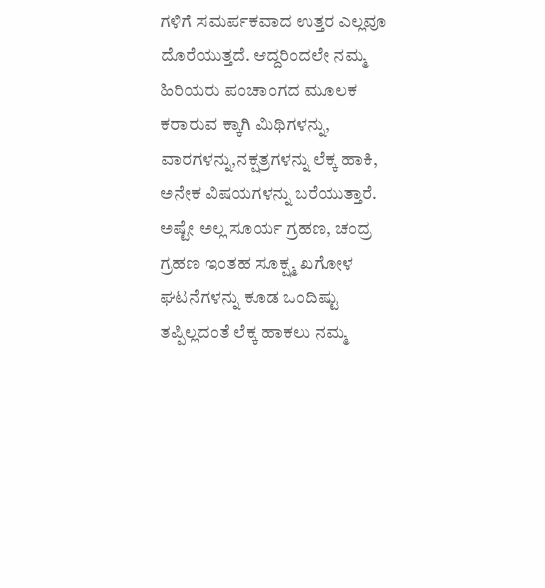ಗಳಿಗೆ ಸಮರ್ಪಕವಾದ ಉತ್ತರ ಎಲ್ಲವೂ ದೊರೆಯುತ್ತದೆ. ಆದ್ದರಿಂದಲೇ ನಮ್ಮ ಹಿರಿಯರು ಪಂಚಾಂಗದ ಮೂಲಕ ಕರಾರುವ ಕ್ಕಾಗಿ ಮಿಥಿಗಳನ್ನು, ವಾರಗಳನ್ನು,ನಕ್ಷತ್ರಗಳನ್ನು ಲೆಕ್ಕ ಹಾಕಿ, ಅನೇಕ ವಿಷಯಗಳನ್ನು ಬರೆಯುತ್ತಾರೆ. ಅಷ್ಟೇ ಅಲ್ಲ ಸೂರ್ಯ ಗ್ರಹಣ, ಚಂದ್ರ ಗ್ರಹಣ ಇಂತಹ ಸೂಕ್ಷ್ಮ ಖಗೋಳ ಘಟನೆಗಳನ್ನು ಕೂಡ ಒಂದಿಷ್ಟು ತಪ್ಪಿಲ್ಲದಂತೆ ಲೆಕ್ಕ ಹಾಕಲು ನಮ್ಮ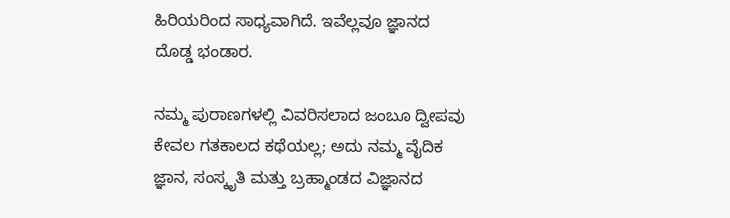ಹಿರಿಯರಿಂದ ಸಾಧ್ಯವಾಗಿದೆ. ಇವೆಲ್ಲವೂ ಜ್ಞಾನದ ದೊಡ್ಡ ಭಂಡಾರ.

ನಮ್ಮ ಪುರಾಣಗಳಲ್ಲಿ ವಿವರಿಸಲಾದ ಜಂಬೂ ದ್ವೀಪವು ಕೇವಲ ಗತಕಾಲದ ಕಥೆಯಲ್ಲ; ಅದು ನಮ್ಮ ವೈದಿಕ ಜ್ಞಾನ, ಸಂಸ್ಕೃತಿ ಮತ್ತು ಬ್ರಹ್ಮಾಂಡದ ವಿಜ್ಞಾನದ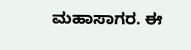ಮಹಾಸಾಗರ. ಈ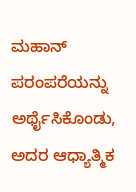ಮಹಾನ್ ಪರಂಪರೆಯನ್ನು ಅರ್ಥೈಸಿಕೊಂಡು, ಅದರ ಆಧ್ಯಾತ್ಮಿಕ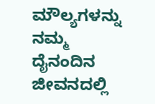ಮೌಲ್ಯಗಳನ್ನು ನಮ್ಮ ದೈನಂದಿನ ಜೀವನದಲ್ಲಿ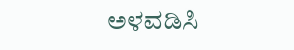ಅಳವಡಿಸಿ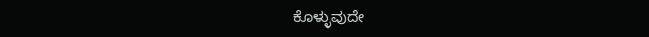ಕೊಳ್ಳುವುದೇ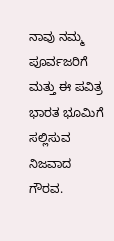ನಾವು ನಮ್ಮ ಪೂರ್ವಜರಿಗೆ ಮತ್ತು ಈ ಪವಿತ್ರ ಭಾರತ ಭೂಮಿಗೆ ಸಲ್ಲಿಸುವ ನಿಜವಾದ ಗೌರವ.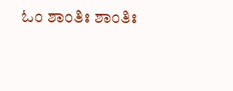ಓಂ ಶಾಂತಿಃ ಶಾಂತಿಃ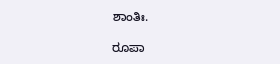ಶಾಂತಿಃ.

ರೂಪಾ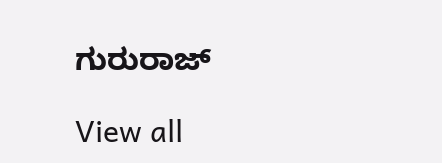ಗುರುರಾಜ್

View all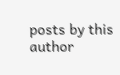posts by this author